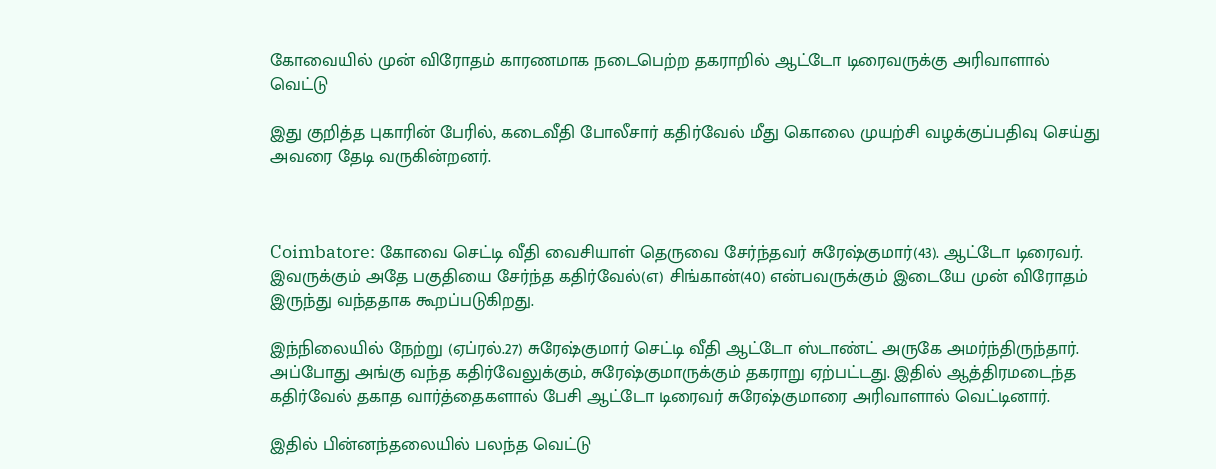கோவையில் முன் விரோதம் காரணமாக நடைபெற்ற தகராறில் ஆட்டோ டிரைவருக்கு அரிவாளால் வெட்டு

இது குறித்த புகாரின் பேரில், கடைவீதி போலீசார் கதிர்வேல் மீது கொலை முயற்சி வழக்குப்பதிவு செய்து அவரை தேடி வருகின்றனர்.



Coimbatore: கோவை செட்டி வீதி வைசியாள் தெருவை சேர்ந்தவர் சுரேஷ்குமார்(43). ஆட்டோ டிரைவர். இவருக்கும் அதே பகுதியை சேர்ந்த கதிர்வேல்(எ) சிங்கான்(40) என்பவருக்கும் இடையே முன் விரோதம் இருந்து வந்ததாக கூறப்படுகிறது.

இந்நிலையில் நேற்று (ஏப்ரல்.27) சுரேஷ்குமார் செட்டி வீதி ஆட்டோ ஸ்டாண்ட் அருகே அமர்ந்திருந்தார். அப்போது அங்கு வந்த கதிர்வேலுக்கும், சுரேஷ்குமாருக்கும் தகராறு ஏற்பட்டது. இதில் ஆத்திரமடைந்த கதிர்வேல் தகாத வார்த்தைகளால் பேசி ஆட்டோ டிரைவர் சுரேஷ்குமாரை அரிவாளால் வெட்டினார்.

இதில் பின்னந்தலையில் பலந்த வெட்டு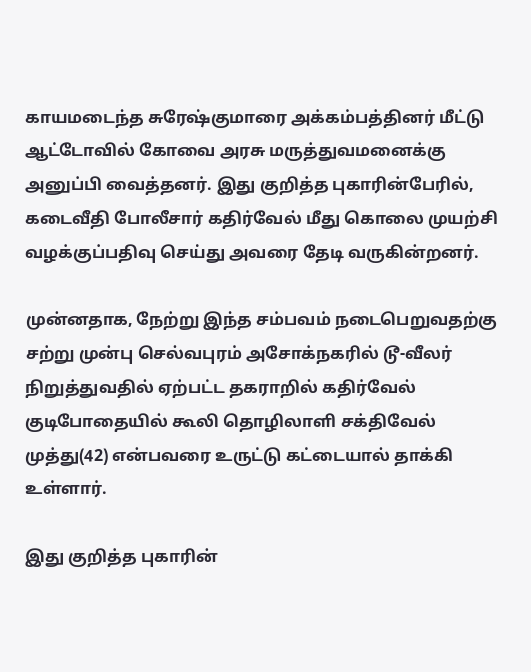காயமடைந்த சுரேஷ்குமாரை அக்கம்பத்தினர் மீட்டு ஆட்டோவில் கோவை அரசு மருத்துவமனைக்கு அனுப்பி வைத்தனர். இது குறித்த புகாரின்பேரில், கடைவீதி போலீசார் கதிர்வேல் மீது கொலை முயற்சி வழக்குப்பதிவு செய்து அவரை தேடி வருகின்றனர்.

முன்னதாக, நேற்று இந்த சம்பவம் நடைபெறுவதற்கு சற்று முன்பு செல்வபுரம் அசோக்நகரில் டூ-வீலர் நிறுத்துவதில் ஏற்பட்ட தகராறில் கதிர்வேல் குடிபோதையில் கூலி தொழிலாளி சக்திவேல் முத்து(42) என்பவரை உருட்டு கட்டையால் தாக்கி உள்ளார்.

இது குறித்த புகாரின்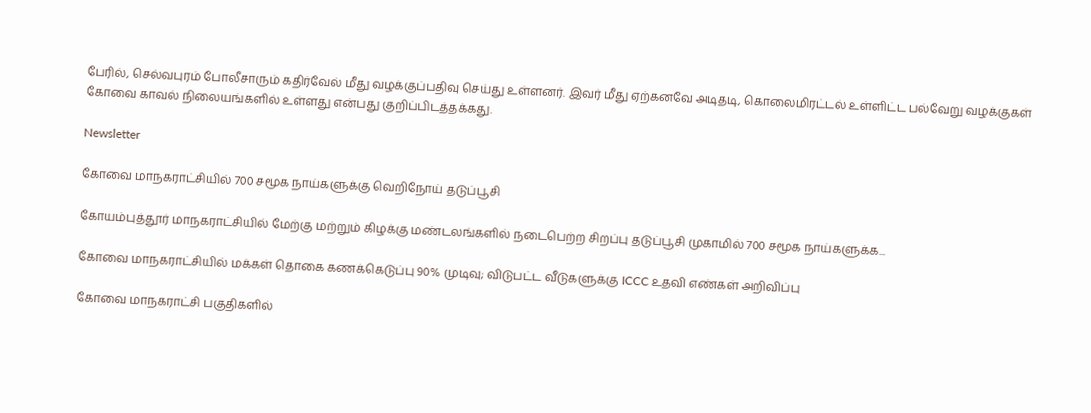பேரில், செல்வபுரம் போலீசாரும் கதிர்வேல் மீது வழக்குப்பதிவு செய்து உள்ளனர். இவர் மீது ஏற்கனவே அடிதடி, கொலைமிரட்டல் உள்ளிட்ட பல்வேறு வழக்குகள் கோவை காவல் நிலையங்களில் உள்ளது என்பது குறிப்பிடத்தக்கது.

Newsletter

கோவை மாநகராட்சியில் 700 சமூக நாய்களுக்கு வெறிநோய் தடுப்பூசி

கோயம்புத்தூர் மாநகராட்சியில் மேற்கு மற்றும் கிழக்கு மண்டலங்களில் நடைபெற்ற சிறப்பு தடுப்பூசி முகாமில் 700 சமூக நாய்களுக்க...

கோவை மாநகராட்சியில் மக்கள் தொகை கணக்கெடுப்பு 90% முடிவு; விடுபட்ட வீடுகளுக்கு ICCC உதவி எண்கள் அறிவிப்பு

கோவை மாநகராட்சி பகுதிகளில்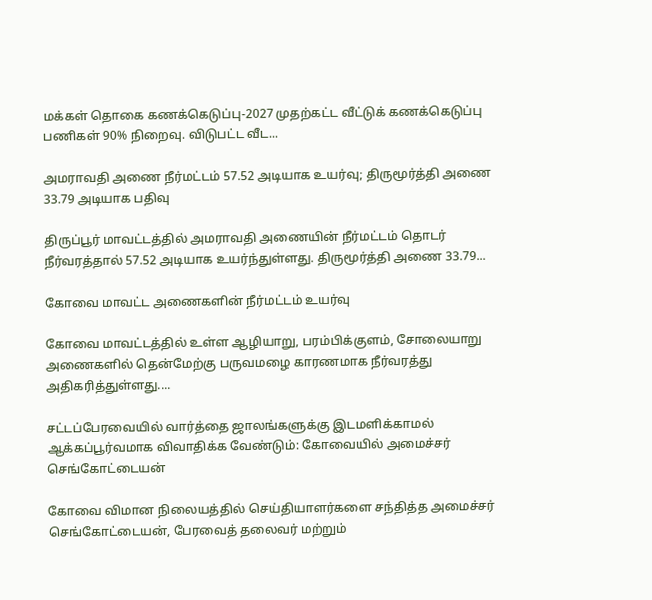மக்கள் தொகை கணக்கெடுப்பு-2027 முதற்கட்ட வீட்டுக் கணக்கெடுப்பு பணிகள் 90% நிறைவு. விடுபட்ட வீட...

அமராவதி அணை நீர்மட்டம் 57.52 அடியாக உயர்வு; திருமூர்த்தி அணை 33.79 அடியாக பதிவு

திருப்பூர் மாவட்டத்தில் அமராவதி அணையின் நீர்மட்டம் தொடர் நீர்வரத்தால் 57.52 அடியாக உயர்ந்துள்ளது. திருமூர்த்தி அணை 33.79...

கோவை மாவட்ட அணைகளின் நீர்மட்டம் உயர்வு

கோவை மாவட்டத்தில் உள்ள ஆழியாறு, பரம்பிக்குளம், சோலையாறு அணைகளில் தென்மேற்கு பருவமழை காரணமாக நீர்வரத்து அதிகரித்துள்ளது....

சட்டப்பேரவையில் வார்த்தை ஜாலங்களுக்கு இடமளிக்காமல் ஆக்கப்பூர்வமாக விவாதிக்க வேண்டும்: கோவையில் அமைச்சர் செங்கோட்டையன்

கோவை விமான நிலையத்தில் செய்தியாளர்களை சந்தித்த அமைச்சர் செங்கோட்டையன், பேரவைத் தலைவர் மற்றும்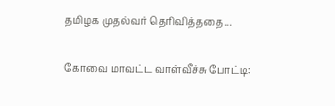தமிழக முதல்வர் தெரிவித்ததை...

கோவை மாவட்ட வாள்வீச்சு போட்டி: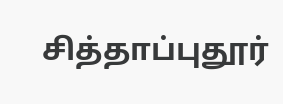சித்தாப்புதூர்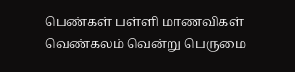பெண்கள் பள்ளி மாணவிகள் வெண்கலம் வென்று பெருமை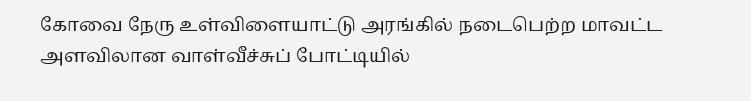கோவை நேரு உள்விளையாட்டு அரங்கில் நடைபெற்ற மாவட்ட அளவிலான வாள்வீச்சுப் போட்டியில்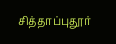சித்தாப்புதூர்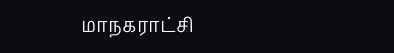மாநகராட்சி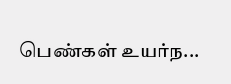பெண்கள் உயர்ந...